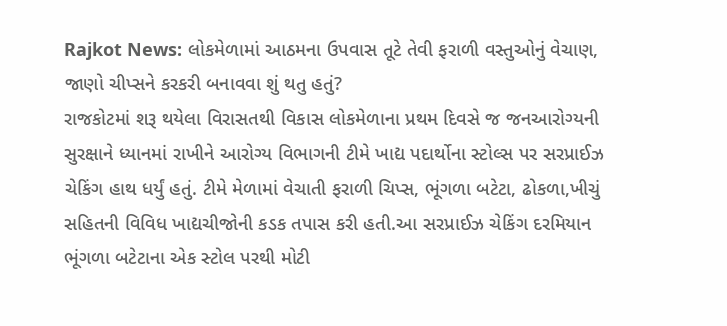Rajkot News: લોકમેળામાં આઠમના ઉપવાસ તૂટે તેવી ફરાળી વસ્તુઓનું વેચાણ, જાણો ચીપ્સને કરકરી બનાવવા શું થતુ હતું?
રાજકોટમાં શરૂ થયેલા વિરાસતથી વિકાસ લોકમેળાના પ્રથમ દિવસે જ જનઆરોગ્યની સુરક્ષાને ધ્યાનમાં રાખીને આરોગ્ય વિભાગની ટીમે ખાદ્ય પદાર્થોના સ્ટોલ્સ પર સરપ્રાઈઝ ચેકિંગ હાથ ધર્યું હતું. ટીમે મેળામાં વેચાતી ફરાળી ચિપ્સ, ભૂંગળા બટેટા, ઢોકળા,ખીચું સહિતની વિવિધ ખાદ્યચીજોની કડક તપાસ કરી હતી.આ સરપ્રાઈઝ ચેકિંગ દરમિયાન ભૂંગળા બટેટાના એક સ્ટોલ પરથી મોટી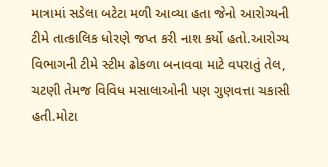માત્રામાં સડેલા બટેટા મળી આવ્યા હતા જેનો આરોગ્યની ટીમે તાત્કાલિક ધોરણે જપ્ત કરી નાશ કર્યો હતો.આરોગ્ય વિભાગની ટીમે સ્ટીમ ઢોકળા બનાવવા માટે વપરાતું તેલ, ચટણી તેમજ વિવિધ મસાલાઓની પણ ગુણવત્તા ચકાસી હતી.મોટા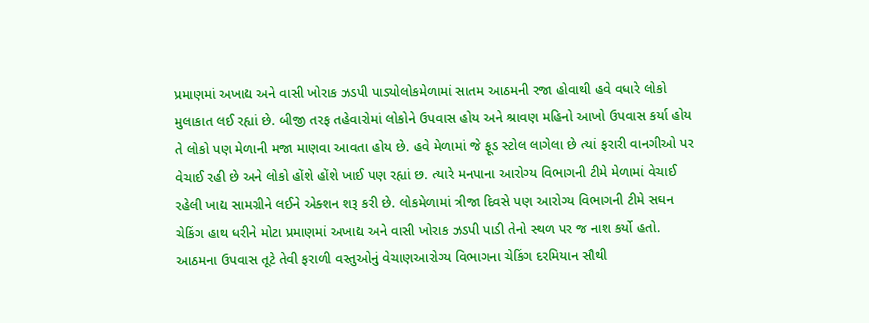પ્રમાણમાં અખાદ્ય અને વાસી ખોરાક ઝડપી પાડ્યોલોકમેળામાં સાતમ આઠમની રજા હોવાથી હવે વધારે લોકો મુલાકાત લઈ રહ્યાં છે. બીજી તરફ તહેવારોમાં લોકોને ઉપવાસ હોય અને શ્રાવણ મહિનો આખો ઉપવાસ કર્યા હોય તે લોકો પણ મેળાની મજા માણવા આવતા હોય છે. હવે મેળામાં જે ફૂડ સ્ટોલ લાગેલા છે ત્યાં ફરારી વાનગીઓ પર વેચાઈ રહી છે અને લોકો હોંશે હોંશે ખાઈ પણ રહ્યાં છ. ત્યારે મનપાના આરોગ્ય વિભાગની ટીમે મેળામાં વેચાઈ રહેલી ખાદ્ય સામગ્રીને લઈને એક્શન શરૂ કરી છે. લોકમેળામાં ત્રીજા દિવસે પણ આરોગ્ય વિભાગની ટીમે સઘન ચેકિંગ હાથ ધરીને મોટા પ્રમાણમાં અખાદ્ય અને વાસી ખોરાક ઝડપી પાડી તેનો સ્થળ પર જ નાશ કર્યો હતો. આઠમના ઉપવાસ તૂટે તેવી ફરાળી વસ્તુઓનું વેચાણઆરોગ્ય વિભાગના ચેકિંગ દરમિયાન સૌથી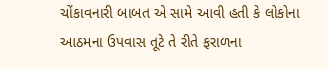ચોંકાવનારી બાબત એ સામે આવી હતી કે લોકોના આઠમના ઉપવાસ તૂટે તે રીતે ફરાળના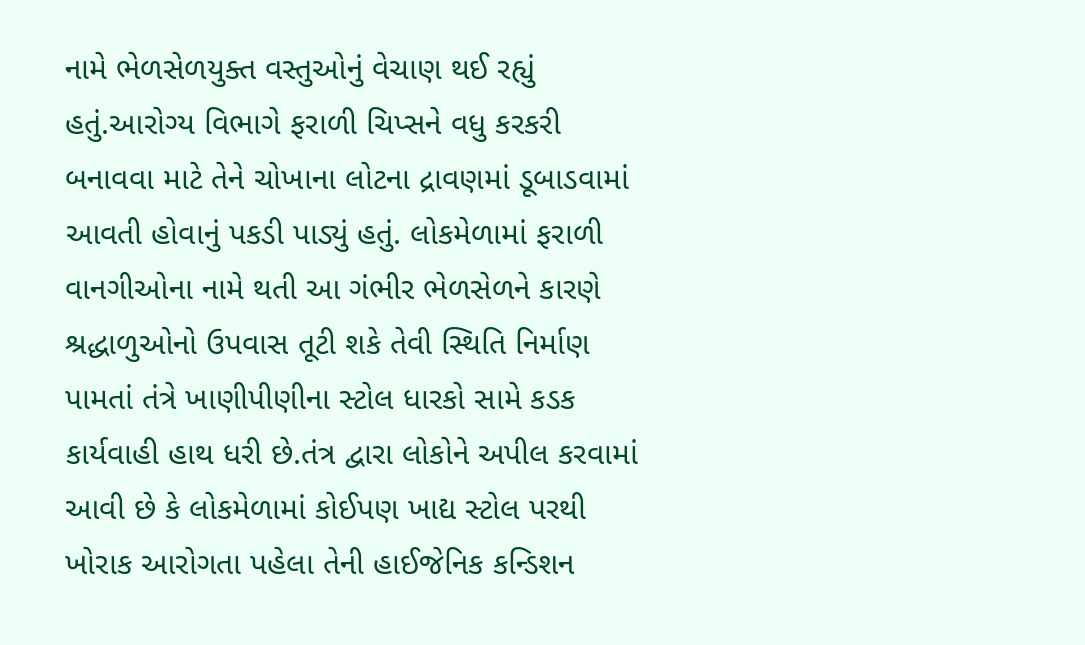નામે ભેળસેળયુક્ત વસ્તુઓનું વેચાણ થઈ રહ્યું હતું.આરોગ્ય વિભાગે ફરાળી ચિપ્સને વધુ કરકરી બનાવવા માટે તેને ચોખાના લોટના દ્રાવણમાં ડૂબાડવામાં આવતી હોવાનું પકડી પાડ્યું હતું. લોકમેળામાં ફરાળી વાનગીઓના નામે થતી આ ગંભીર ભેળસેળને કારણે શ્રદ્ધાળુઓનો ઉપવાસ તૂટી શકે તેવી સ્થિતિ નિર્માણ પામતાં તંત્રે ખાણીપીણીના સ્ટોલ ધારકો સામે કડક કાર્યવાહી હાથ ધરી છે.તંત્ર દ્વારા લોકોને અપીલ કરવામાં આવી છે કે લોકમેળામાં કોઈપણ ખાદ્ય સ્ટોલ પરથી ખોરાક આરોગતા પહેલા તેની હાઈજેનિક કન્ડિશન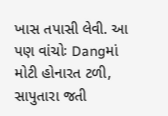ખાસ તપાસી લેવી. આ પણ વાંચોઃ Dangમાં મોટી હોનારત ટળી, સાપુતારા જતી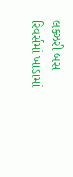લક્ઝરી બસ રિવર્સમાં ખાડામાં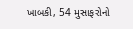ખાબકી, 54 મુસાફરોનો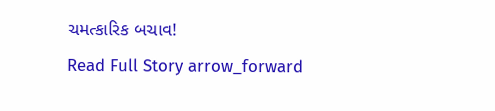ચમત્કારિક બચાવ!
Read Full Story arrow_forward